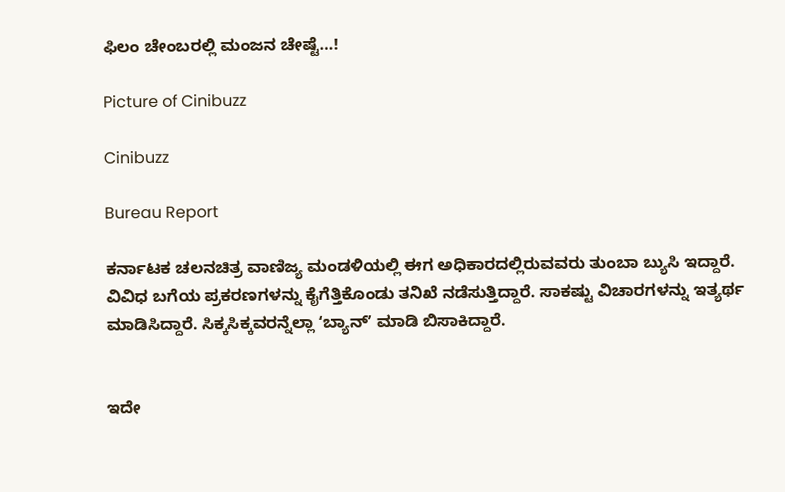ಫಿಲಂ ಚೇಂಬರಲ್ಲಿ ಮಂಜನ ಚೇಷ್ಟೆ…!

Picture of Cinibuzz

Cinibuzz

Bureau Report

ಕರ್ನಾಟಕ ಚಲನಚಿತ್ರ ವಾಣಿಜ್ಯ ಮಂಡಳಿಯಲ್ಲಿ ಈಗ ಅಧಿಕಾರದಲ್ಲಿರುವವರು ತುಂಬಾ ಬ್ಯುಸಿ ಇದ್ದಾರೆ. ವಿವಿಧ ಬಗೆಯ ಪ್ರಕರಣಗಳನ್ನು ಕೈಗೆತ್ತಿಕೊಂಡು ತನಿಖೆ ನಡೆಸುತ್ತಿದ್ದಾರೆ. ಸಾಕಷ್ಟು ವಿಚಾರಗಳನ್ನು ಇತ್ಯರ್ಥ ಮಾಡಿಸಿದ್ದಾರೆ. ಸಿಕ್ಕಸಿಕ್ಕವರನ್ನೆಲ್ಲಾ ʻಬ್ಯಾನ್‌ʼ ಮಾಡಿ ಬಿಸಾಕಿದ್ದಾರೆ.


ಇದೇ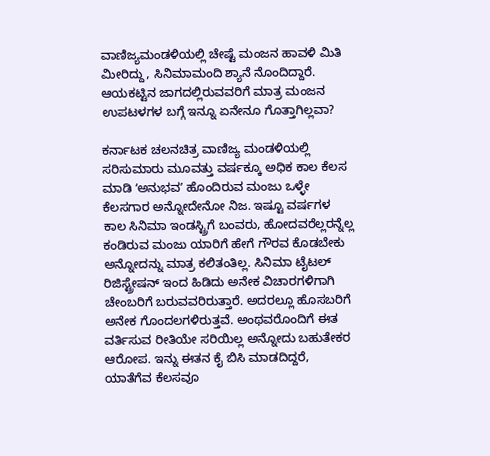ವಾಣಿಜ್ಯಮಂಡಳಿಯಲ್ಲಿ ಚೇಷ್ಟೆ ಮಂಜನ ಹಾವಳಿ ಮಿತಿ ಮೀರಿದ್ದು, ಸಿನಿಮಾಮಂದಿ ಶ್ಯಾನೆ ನೊಂದಿದ್ದಾರೆ. ಆಯಕಟ್ಟಿನ ಜಾಗದಲ್ಲಿರುವವರಿಗೆ ಮಾತ್ರ ಮಂಜನ ಉಪಟಳಗಳ ಬಗ್ಗೆ ಇನ್ನೂ ಏನೇನೂ ಗೊತ್ತಾಗಿಲ್ಲವಾ?

ಕರ್ನಾಟಕ ಚಲನಚಿತ್ರ ವಾಣಿಜ್ಯ ಮಂಡಳಿಯಲ್ಲಿ ಸರಿಸುಮಾರು ಮೂವತ್ತು ವರ್ಷಕ್ಕೂ ಅಧಿಕ ಕಾಲ ಕೆಲಸ ಮಾಡಿ ʻಅನುಭವʼ ಹೊಂದಿರುವ ಮಂಜು ಒಳ್ಳೇ ಕೆಲಸಗಾರ ಅನ್ನೋದೇನೋ ನಿಜ. ಇಷ್ಟೂ ವರ್ಷಗಳ ಕಾಲ ಸಿನಿಮಾ ಇಂಡಸ್ಟ್ರಿಗೆ ಬಂವರು, ಹೋದವರೆಲ್ಲರನ್ನೆಲ್ಲ ಕಂಡಿರುವ ಮಂಜು ಯಾರಿಗೆ ಹೇಗೆ ಗೌರವ ಕೊಡಬೇಕು ಅನ್ನೋದನ್ನು ಮಾತ್ರ ಕಲಿತಂತಿಲ್ಲ. ಸಿನಿಮಾ ಟೈಟಲ್‌ ರಿಜಿಸ್ಟ್ರೇಷನ್‌ ಇಂದ ಹಿಡಿದು ಅನೇಕ ವಿಚಾರಗಳಿಗಾಗಿ ಚೇಂಬರಿಗೆ ಬರುವವರಿರುತ್ತಾರೆ. ಅದರಲ್ಲೂ ಹೊಸಬರಿಗೆ ಅನೇಕ ಗೊಂದಲಗಳಿರುತ್ತವೆ. ಅಂಥವರೊಂದಿಗೆ ಈತ ವರ್ತಿಸುವ ರೀತಿಯೇ ಸರಿಯಿಲ್ಲ ಅನ್ನೋದು ಬಹುತೇಕರ ಆರೋಪ. ಇನ್ನು ಈತನ ಕೈ ಬಿಸಿ ಮಾಡದಿದ್ದರೆ, ಯಾತೆಗೆವ ಕೆಲಸವೂ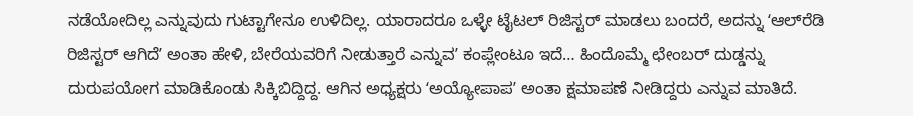ನಡೆಯೋದಿಲ್ಲ ಎನ್ನುವುದು ಗುಟ್ಟಾಗೇನೂ ಉಳಿದಿಲ್ಲ. ಯಾರಾದರೂ ಒಳ್ಳೇ ಟೈಟಲ್‌ ರಿಜಿಸ್ಟರ್‌ ಮಾಡಲು ಬಂದರೆ, ಅದನ್ನು ʻಆಲ್‌ರೆಡಿ ರಿಜಿಸ್ಟರ್‌ ಆಗಿದೆʼ ಅಂತಾ ಹೇಳಿ, ಬೇರೆಯವರಿಗೆ ನೀಡುತ್ತಾರೆ ಎನ್ನುವʼ ಕಂಪ್ಲೇಂಟೂ ಇದೆ… ಹಿಂದೊಮ್ಮೆ ಛೇಂಬರ್‌ ದುಡ್ಡನ್ನು ದುರುಪಯೋಗ ಮಾಡಿಕೊಂಡು ಸಿಕ್ಕಿಬಿದ್ದಿದ್ದ. ಆಗಿನ ಅಧ್ಯಕ್ಷರು ʻಅಯ್ಯೋಪಾಪʼ ಅಂತಾ ಕ್ಷಮಾಪಣೆ ನೀಡಿದ್ದರು ಎನ್ನುವ ಮಾತಿದೆ.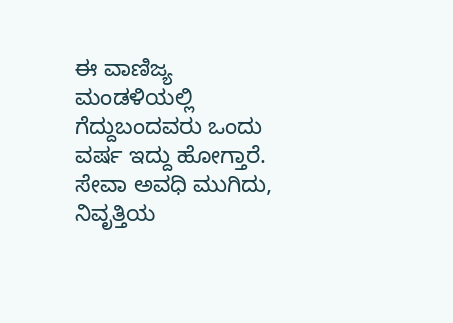ಈ ವಾಣಿಜ್ಯ ಮಂಡಳಿಯಲ್ಲಿ ಗೆದ್ದುಬಂದವರು ಒಂದು ವರ್ಷ ಇದ್ದು ಹೋಗ್ತಾರೆ. ಸೇವಾ ಅವಧಿ ಮುಗಿದು, ನಿವೃತ್ತಿಯ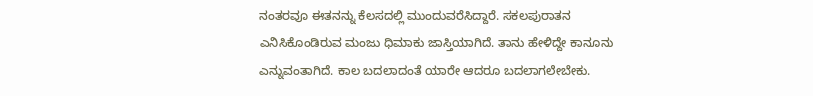ನಂತರವೂ ಈತನನ್ನು ಕೆಲಸದಲ್ಲಿ ಮುಂದುವರೆಸಿದ್ದಾರೆ. ಸಕಲಪುರಾತನ ಎನಿಸಿಕೊಂಡಿರುವ ಮಂಜು ಧಿಮಾಕು ಜಾಸ್ತಿಯಾಗಿದೆ. ತಾನು ಹೇಳಿದ್ದೇ ಕಾನೂನು ಎನ್ನುವಂತಾಗಿದೆ. ಕಾಲ ಬದಲಾದಂತೆ ಯಾರೇ ಆದರೂ ಬದಲಾಗಲೇಬೇಕು.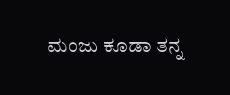ಮಂಜು ಕೂಡಾ ತನ್ನ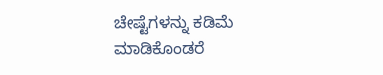ಚೇಷ್ಟೆಗಳನ್ನು ಕಡಿಮೆ ಮಾಡಿಕೊಂಡರೆ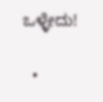ಒಳ್ಳೇದು!

  •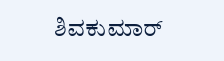ಶಿವಕುಮಾರ್‌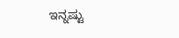ಇನ್ನಷ್ಟು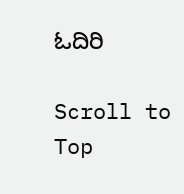ಓದಿರಿ

Scroll to Top